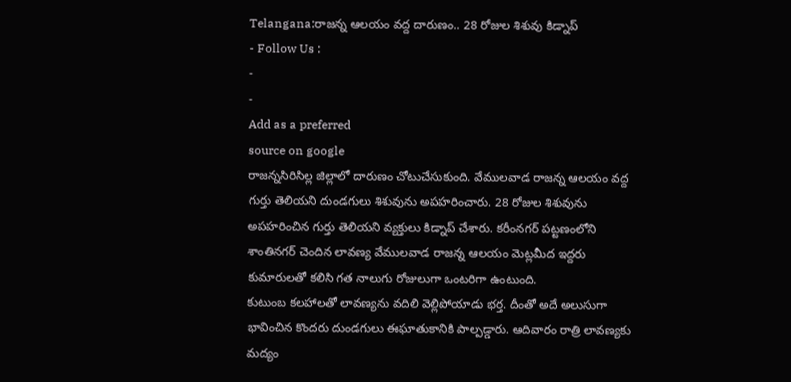Telangana:రాజన్న ఆలయం వద్ద దారుణం.. 28 రోజుల శిశువు కిడ్నాప్
- Follow Us :
-
-
Add as a preferred
source on google
రాజన్నసిరిసిల్ల జిల్లాలో దారుణం చోటుచేసుకుంది. వేములవాడ రాజన్న ఆలయం వద్ద గుర్తు తెలియని దుండగులు శిశువును అపహరించారు. 28 రోజుల శిశువును అపహరించిన గుర్తు తెలియని వ్యక్తులు కిడ్నాప్ చేశారు. కరీంనగర్ పట్టణంలోని శాంతినగర్ చెందిన లావణ్య వేములవాడ రాజన్న ఆలయం మెట్లమీద ఇద్దరు కుమారులతో కలిసి గత నాలుగు రోజులుగా ఒంటరిగా ఉంటుంది.
కుటుంబ కలహాలతో లావణ్యను వదిలి వెల్లిపోయాడు భర్త. దీంతో అదే అలుసుగా భావించిన కొందరు దుండగులు ఈఘాతుకానికి పాల్పడ్డారు. ఆదివారం రాత్రి లావణ్యకు మద్యం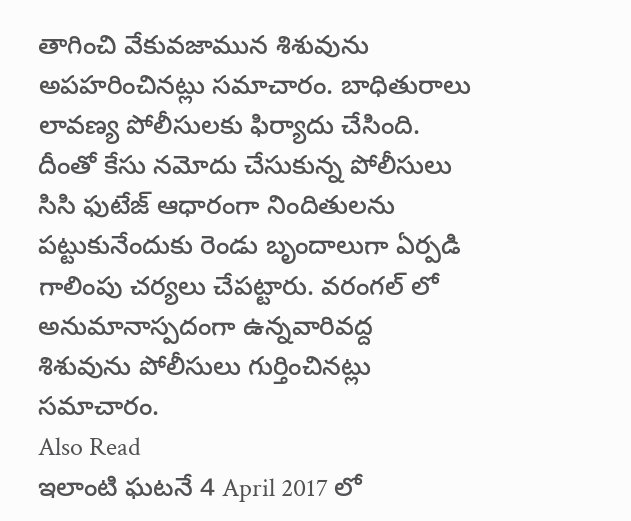తాగించి వేకువజామున శిశువును అపహరించినట్లు సమాచారం. బాధితురాలు లావణ్య పోలీసులకు ఫిర్యాదు చేసింది. దీంతో కేసు నమోదు చేసుకున్న పోలీసులు సిసి ఫుటేజ్ ఆధారంగా నిందితులను పట్టుకునేందుకు రెండు బృందాలుగా ఏర్పడి గాలింపు చర్యలు చేపట్టారు. వరంగల్ లో అనుమానాస్పదంగా ఉన్నవారివద్ద శిశువును పోలీసులు గుర్తించినట్లు సమాచారం.
Also Read
ఇలాంటి ఘటనే 4 April 2017 లో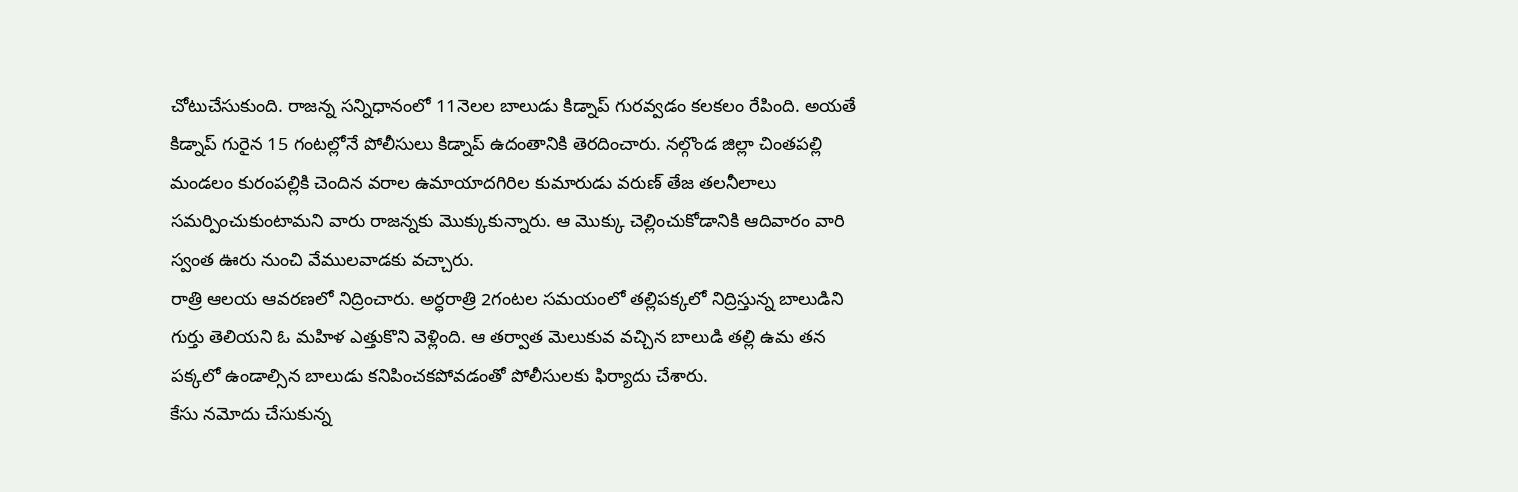చోటుచేసుకుంది. రాజన్న సన్నిధానంలో 11నెలల బాలుడు కిడ్నాప్ గురవ్వడం కలకలం రేపింది. అయతే కిడ్నాప్ గురైన 15 గంటల్లోనే పోలీసులు కిడ్నాప్ ఉదంతానికి తెరదించారు. నల్గొండ జిల్లా చింతపల్లి మండలం కురంపల్లికి చెందిన వరాల ఉమాయాదగిరిల కుమారుడు వరుణ్ తేజ తలనీలాలు సమర్పించుకుంటామని వారు రాజన్నకు మొక్కుకున్నారు. ఆ మొక్కు చెల్లించుకోడానికి ఆదివారం వారి స్వంత ఊరు నుంచి వేములవాడకు వచ్చారు.
రాత్రి ఆలయ ఆవరణలో నిద్రించారు. అర్ధరాత్రి 2గంటల సమయంలో తల్లిపక్కలో నిద్రిస్తున్న బాలుడిని గుర్తు తెలియని ఓ మహిళ ఎత్తుకొని వెళ్లింది. ఆ తర్వాత మెలుకువ వచ్చిన బాలుడి తల్లి ఉమ తన పక్కలో ఉండాల్సిన బాలుడు కనిపించకపోవడంతో పోలీసులకు ఫిర్యాదు చేశారు.
కేసు నమోదు చేసుకున్న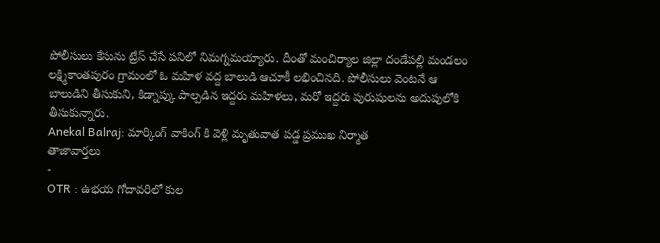పోలీసులు కేసును ట్రేస్ చేసే పనిలో నిమగ్నమయ్యారు. దీంతో మంచిర్యాల జిల్లా దండేపల్లి మండలం లక్ష్మికాంతపురం గ్రామంలో ఓ మహిళ వద్ద బాలుడి ఆచూకీ లభించినది. పోలీసులు వెంటనే ఆ బాలుడిని తీసుకుని, కిడ్నాప్కు పాల్పడిన ఇద్దరు మహిళలు, మరో ఇద్దరు పురుషులను అదుపులోకి తీసుకున్నారు.
Anekal Balraj: మార్కింగ్ వాకింగ్ కి వెళ్లి మృతువాత పడ్డ ప్రముఖ నిర్మాత
తాజావార్తలు
-
OTR : ఉభయ గోదావరిలో కుల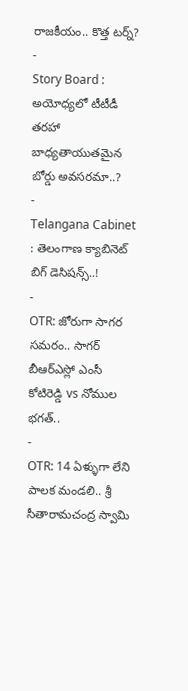రాజకీయం.. కొత్త టర్న్?
-
Story Board : అయోధ్యలో టీటీడీ తరహా బాధ్యతాయుతమైన బోర్డు అవసరమా..?
-
Telangana Cabinet : తెలంగాణ క్యాబినెట్ బిగ్ డెసిషన్స్..!
-
OTR: జోరుగా సాగర సమరం.. సాగర్ బీఆర్ఎస్లో ఎంసీ కోటిరెడ్డి vs నోముల భగత్..
-
OTR: 14 ఏళ్ళుగా లేని పాలక మండలి.. శ్రీ సీతారామచంద్ర స్వామి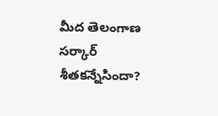మీద తెలంగాణ సర్కార్ శీతకన్నేసిందా?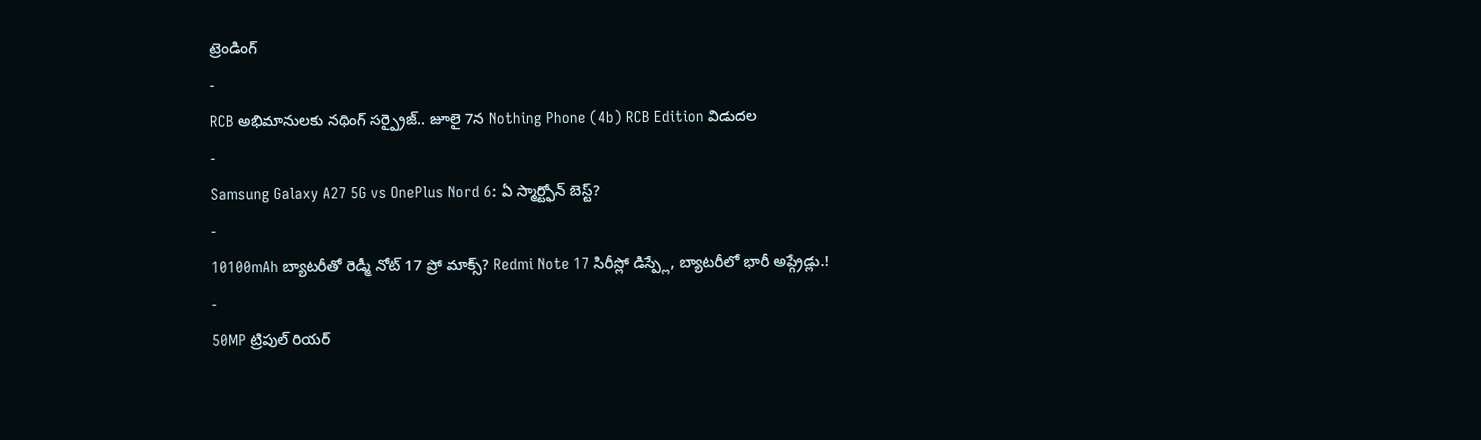ట్రెండింగ్
-
RCB అభిమానులకు నథింగ్ సర్ప్రైజ్.. జూలై 7న Nothing Phone (4b) RCB Edition విడుదల
-
Samsung Galaxy A27 5G vs OnePlus Nord 6: ఏ స్మార్ట్ఫోన్ బెస్ట్?
-
10100mAh బ్యాటరీతో రెడ్మీ నోట్ 17 ప్రో మాక్స్? Redmi Note 17 సిరీస్లో డిస్ప్లే, బ్యాటరీలో భారీ అప్గ్రేడ్లు.!
-
50MP ట్రిపుల్ రియర్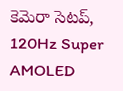కెమెరా సెటప్, 120Hz Super AMOLED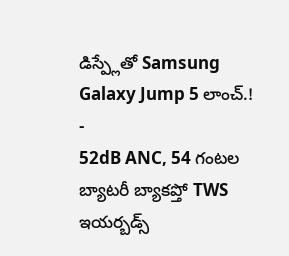డిస్ప్లేతో Samsung Galaxy Jump 5 లాంచ్.!
-
52dB ANC, 54 గంటల బ్యాటరీ బ్యాకప్తో TWS ఇయర్బడ్స్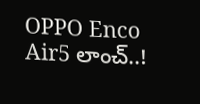OPPO Enco Air5 లాంచ్..!